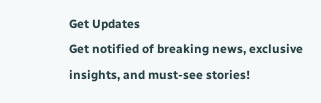Get Updates
Get notified of breaking news, exclusive insights, and must-see stories!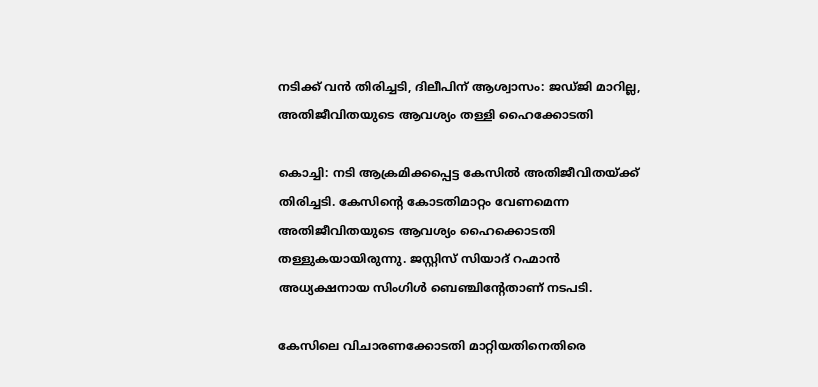നടിക്ക് വന്‍ തിരിച്ചടി, ദിലീപിന് ആശ്വാസം: ജഡ്ജി മാറില്ല, അതിജീവിതയുടെ ആവശ്യം തള്ളി ഹൈക്കോടതി

കൊച്ചി: നടി ആക്രമിക്കപ്പെട്ട കേസില്‍ അതിജീവിതയ്ക്ക് തിരിച്ചടി. കേസിന്റെ കോടതിമാറ്റം വേണമെന്ന അതിജീവിതയുടെ ആവശ്യം ഹൈക്കൊടതി തള്ളുകയായിരുന്നു. ജസ്റ്റിസ് സിയാദ് റഹ്മാന്‍ അധ്യക്ഷനായ സിംഗിള്‍ ബെഞ്ചിന്റേതാണ് നടപടി.

കേസിലെ വിചാരണക്കോടതി മാറ്റിയതിനെതിരെ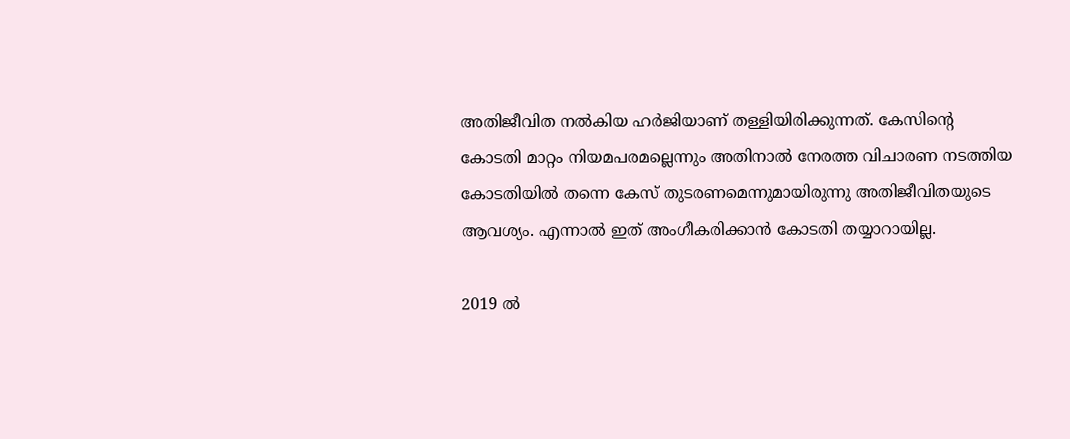അതിജീവിത നല്‍കിയ ഹർജിയാണ് തള്ളിയിരിക്കുന്നത്. കേസിന്റെ കോടതി മാറ്റം നിയമപരമല്ലെന്നും അതിനാല്‍ നേരത്ത വിചാരണ നടത്തിയ കോടതിയില്‍ തന്നെ കേസ് തുടരണമെന്നുമായിരുന്നു അതിജീവിതയുടെ ആവശ്യം. എന്നാല്‍ ഇത് അംഗീകരിക്കാന്‍ കോടതി തയ്യാറായില്ല.

2019 ൽ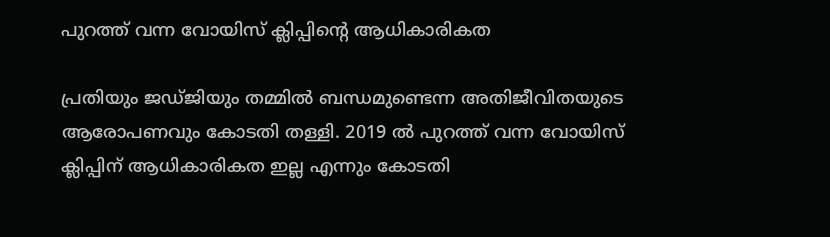പുറത്ത് വന്ന വോയിസ് ക്ലിപ്പിന്റെ ആധികാരികത

പ്രതിയും ജ‍‍ഡ്‍ജിയും തമ്മിൽ ബന്ധമുണ്ടെന്ന അതിജീവിതയുടെ ആരോപണവും കോടതി തള്ളി. 2019 ൽ പുറത്ത് വന്ന വോയിസ് ക്ലിപ്പിന് ആധികാരികത ഇല്ല എന്നും കോടതി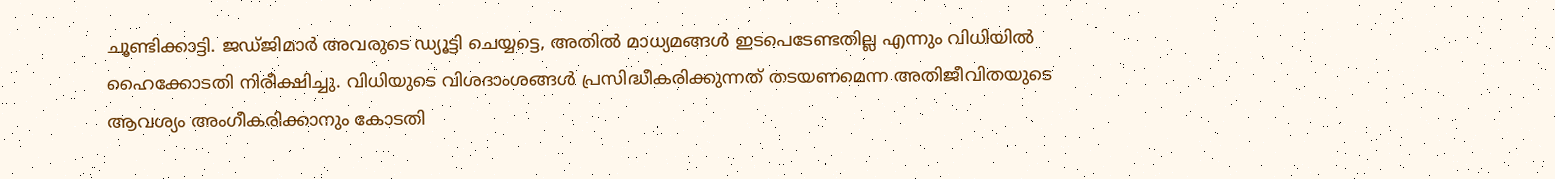ചൂണ്ടിക്കാട്ടി. ജ‍ഡ്‍ജിമാർ അവരുടെ ഡ്യൂട്ടി ചെയ്യട്ടെ, അതിൽ മാധ്യമങ്ങൾ ഇടപെടേണ്ടതില്ല എന്നും വിധിയിൽ ഹൈക്കോടതി നിരീക്ഷിച്ചു. വിധിയുടെ വിശദാംശങ്ങൾ പ്രസിദ്ധീകരിക്കുന്നത് തടയണമെന്ന അതിജീവിതയുടെ ആവശ്യം അംഗീകരിക്കാനും കോടതി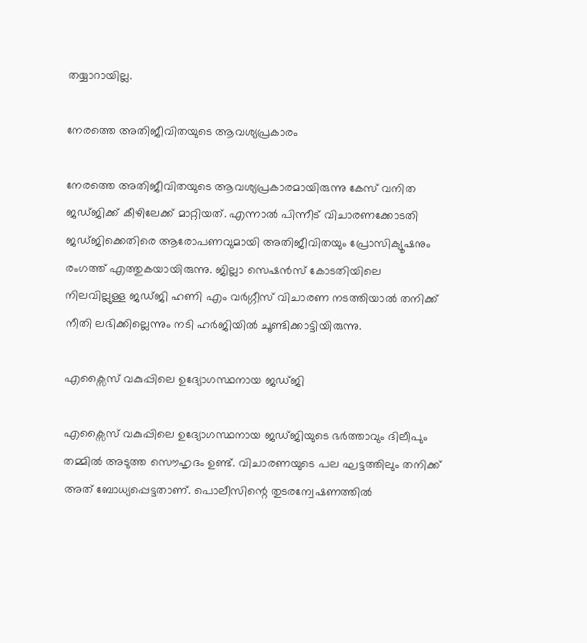തയ്യാറായില്ല.

നേരത്തെ അതിജീവിതയുടെ ആവശ്യപ്രകാരം

നേരത്തെ അതിജീവിതയുടെ ആവശ്യപ്രകാരമായിരുന്നു കേസ് വനിത ജഡ്ജിക്ക് കീഴിലേക്ക് മാറ്റിയത്. എന്നാല്‍ പിന്നീട് വിചാരണക്കോടതി ജഡ്ജിക്കെതിരെ ആരോപണവുമായി അതിജീവിതയും പ്രോസിക്യൂഷനും രംഗത്ത് എത്തുകയായിരുന്നു. ജില്ലാ സെഷന്‍സ് കോടതിയിലെ നിലവില്ലുള്ള ജഡ്ജി ഹണി എം വർഗ്ഗീസ് വിചാരണ നടത്തിയാല്‍ തനിക്ക് നീതി ലഭിക്കില്ലെന്നും നടി ഹർജിയില്‍ ചൂണ്ടിക്കാട്ടിയിരുന്നു.

എക്സൈസ് വകുപ്പിലെ ഉദ്യോഗസ്ഥനായ ജഡ്ജി

എക്സൈസ് വകുപ്പിലെ ഉദ്യോഗസ്ഥനായ ജഡ്ജിയുടെ ഭർത്താവും ദിലീപും തമ്മില്‍ അടുത്ത സൌഹൃദം ഉണ്ട്. വിചാരണയുടെ പല ഘട്ടത്തിലും തനിക്ക് അത് ബോധ്യപ്പെട്ടതാണ്. പൊലീസിന്റെ തുടരന്വേഷണത്തില്‍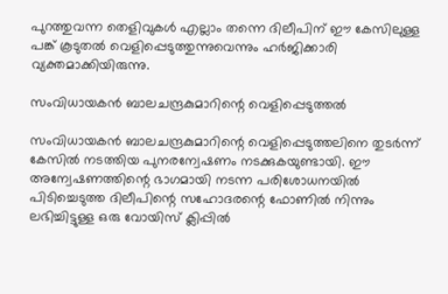പുറത്തുവന്ന തെളിവുകള്‍ എല്ലാം തന്നെ ദിലീപിന് ഈ കേസിലുള്ള പങ്ക് കൂടുതല്‍ വെളിപ്പെടുത്തുന്നുവെന്നും ഹർജിക്കാരി വ്യക്തമാക്കിയിരുന്നു.

സംവിധായകന്‍ ബാലചന്ദ്രകുമാറിന്റെ വെളിപ്പെടുത്തല്‍

സംവിധായകന്‍ ബാലചന്ദ്രകുമാറിന്റെ വെളിപ്പെടുത്തലിനെ തുടർന്ന് കേസില്‍ നടത്തിയ പുനരന്വേഷണം നടക്കുകയുണ്ടായി. ഈ അന്വേഷണത്തിന്റെ ഭാഗമായി നടന്ന പരിശോധനയില്‍ പിടിച്ചെടുത്ത ദിലീപിന്റെ സഹോദരന്റെ ഫോണില്‍ നിന്നും ലഭിച്ചിട്ടുള്ള ഒരു വോയിസ് ക്ലിപ്പില്‍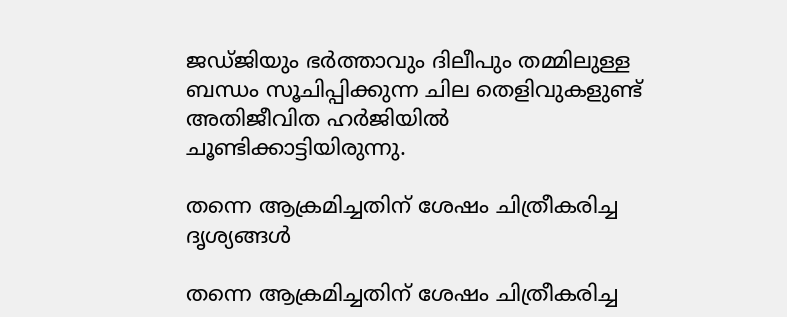ജഡ്ജിയും ഭർത്താവും ദിലീപും തമ്മിലുള്ള ബന്ധം സൂചിപ്പിക്കുന്ന ചില തെളിവുകളുണ്ട് അതിജീവിത ഹർജിയില്‍ ചൂണ്ടിക്കാട്ടിയിരുന്നു.

തന്നെ ആക്രമിച്ചതിന് ശേഷം ചിത്രീകരിച്ച ദൃശ്യങ്ങള്‍

തന്നെ ആക്രമിച്ചതിന് ശേഷം ചിത്രീകരിച്ച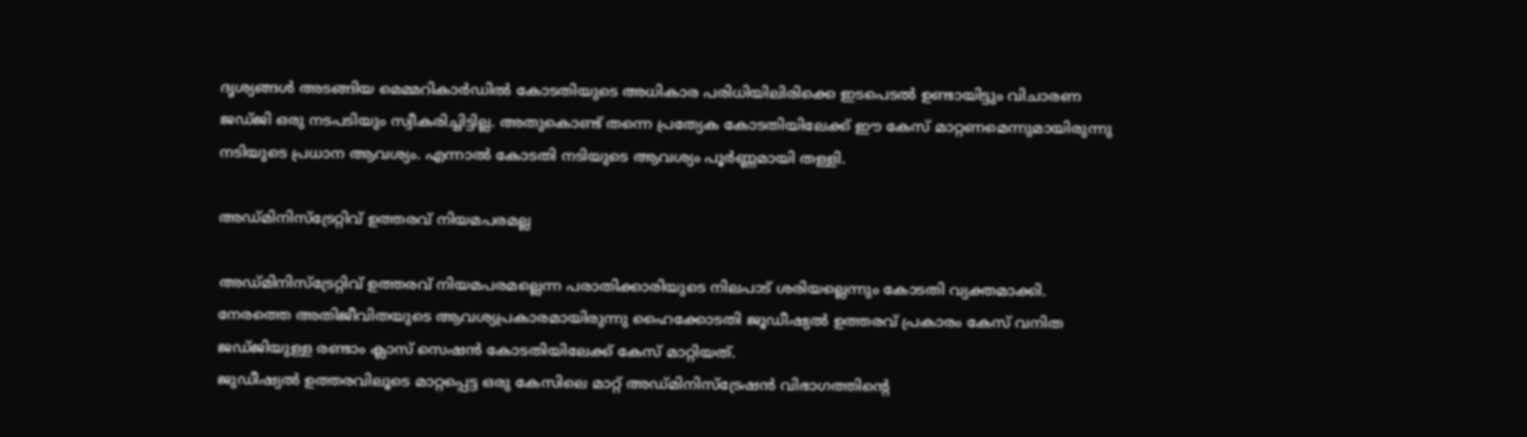ദൃശ്യങ്ങള്‍ അടങ്ങിയ മെമ്മറികാർഡില്‍ കോടതിയുടെ അധികാര പരിധിയിലിരിക്കെ ഇടപെടല്‍ ഉണ്ടായിട്ടും വിചാരണ ജഡ്ജി ഒരു നടപടിയും സ്വീകരിച്ചിട്ടില്ല. അതുകൊണ്ട് തന്നെ പ്രത്യേക കോടതിയിലേക്ക് ഈ കേസ് മാറ്റണമെന്നുമായിരുന്നു നടിയുടെ പ്രധാന ആവശ്യം. എന്നാല്‍ കോടതി നടിയുടെ ആവശ്യം പൂർണ്ണമായി തള്ളി.

അഡ്മിനിസ്ട്രേറ്റിവ് ഉത്തരവ് നിയമപരമല്ല

അഡ്മിനിസ്ട്രേറ്റിവ് ഉത്തരവ് നിയമപരമല്ലെന്ന പരാതിക്കാരിയുടെ നിലപാട് ശരിയല്ലെന്നും കോടതി വ്യക്തമാക്കി. നേരത്തെ അതിജീവിതയുടെ ആവശ്യപ്രകാരമായിരുന്നു ഹൈക്കോടതി ജൂഡീഷ്യല്‍ ഉത്തരവ് പ്രകാരം കേസ് വനിത ജഡ്ജിയുള്ള രണ്ടാം ക്ലാസ് സെഷന്‍ കോടതിയിലേക്ക് കേസ് മാറ്റിയത്.
ജുഡീഷ്യല്‍ ഉത്തരവിലൂടെ മാറ്റപ്പെട്ട ഒരു കേസിലെ മാറ്റ് അഡ്മിനിസ്ട്രേഷന്‍ വിഭാഗത്തിന്റെ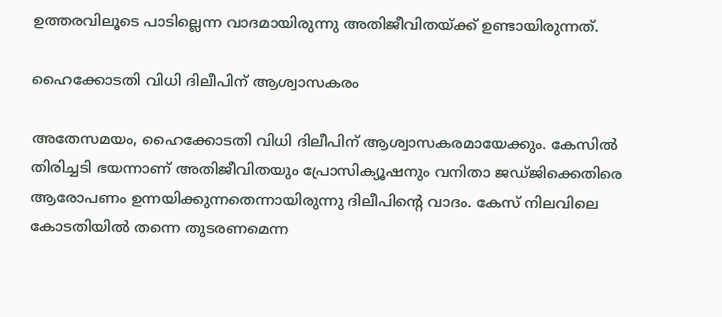ഉത്തരവിലൂടെ പാടില്ലെന്ന വാദമായിരുന്നു അതിജീവിതയ്ക്ക് ഉണ്ടായിരുന്നത്.

ഹൈക്കോടതി വിധി ദിലീപിന് ആശ്വാസകരം

അതേസമയം, ഹൈക്കോടതി വിധി ദിലീപിന് ആശ്വാസകരമായേക്കും. കേസില്‍ തിരിച്ചടി ഭയന്നാണ് അതിജീവിതയും പ്രോസിക്യൂഷനും വനിതാ ജഡ്ജിക്കെതിരെ ആരോപണം ഉന്നയിക്കുന്നതെന്നായിരുന്നു ദിലീപിന്റെ വാദം. കേസ് നിലവിലെ കോടതിയില്‍ തന്നെ തുടരണമെന്ന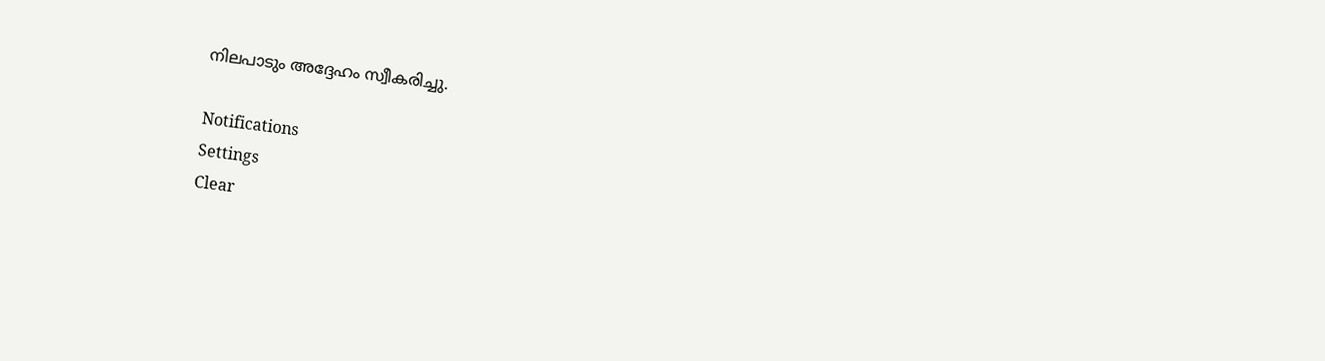നിലപാടും അദ്ദേഹം സ്വീകരിച്ചു.

Notifications
Settings
Clear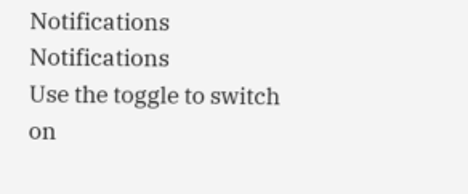Notifications
Notifications
Use the toggle to switch on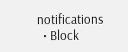notifications
  • Block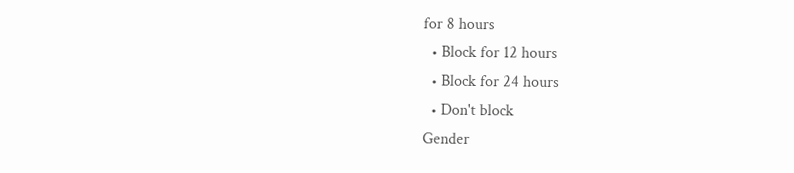for 8 hours
  • Block for 12 hours
  • Block for 24 hours
  • Don't block
Gender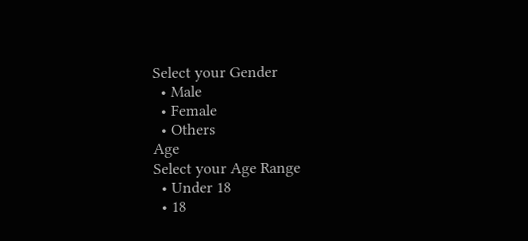Select your Gender
  • Male
  • Female
  • Others
Age
Select your Age Range
  • Under 18
  • 18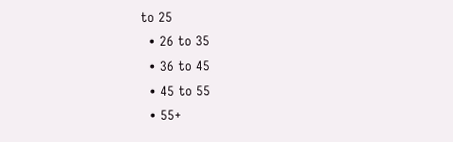to 25
  • 26 to 35
  • 36 to 45
  • 45 to 55
  • 55+